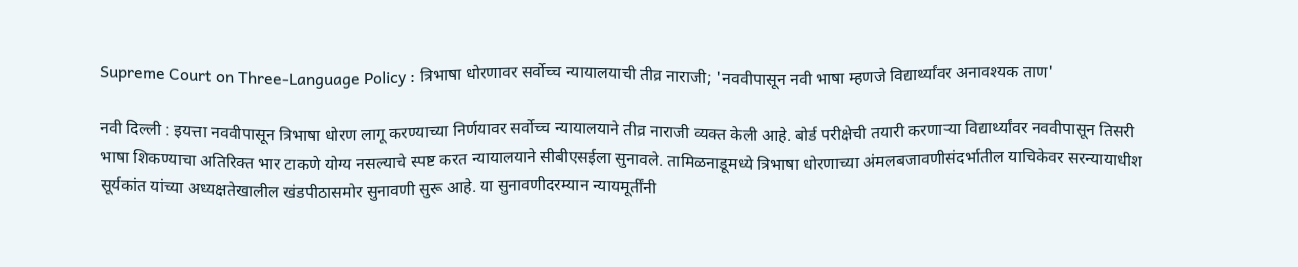Supreme Court on Three-Language Policy : त्रिभाषा धोरणावर सर्वोच्च न्यायालयाची तीव्र नाराजी; 'नववीपासून नवी भाषा म्हणजे विद्यार्थ्यांवर अनावश्यक ताण'

नवी दिल्ली : इयत्ता नववीपासून त्रिभाषा धोरण लागू करण्याच्या निर्णयावर सर्वोच्च न्यायालयाने तीव्र नाराजी व्यक्त केली आहे. बोर्ड परीक्षेची तयारी करणाऱ्या विद्यार्थ्यांवर नववीपासून तिसरी भाषा शिकण्याचा अतिरिक्त भार टाकणे योग्य नसल्याचे स्पष्ट करत न्यायालयाने सीबीएसईला सुनावले. तामिळनाडूमध्ये त्रिभाषा धोरणाच्या अंमलबजावणीसंदर्भातील याचिकेवर सरन्यायाधीश सूर्यकांत यांच्या अध्यक्षतेखालील खंडपीठासमोर सुनावणी सुरू आहे. या सुनावणीदरम्यान न्यायमूर्तींनी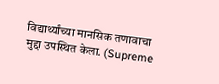विद्यार्थ्यांच्या मानसिक तणावाचा मुद्दा उपस्थित केला. (Supreme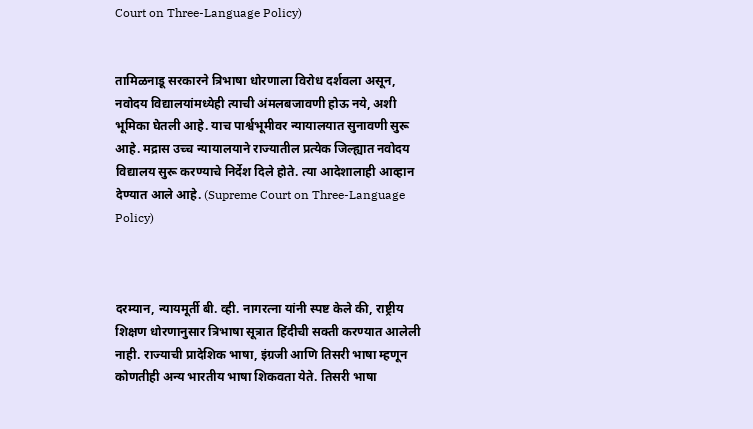Court on Three-Language Policy)


तामिळनाडू सरकारने त्रिभाषा धोरणाला विरोध दर्शवला असून, नवोदय विद्यालयांमध्येही त्याची अंमलबजावणी होऊ नये, अशी भूमिका घेतली आहे. याच पार्श्वभूमीवर न्यायालयात सुनावणी सुरू आहे. मद्रास उच्च न्यायालयाने राज्यातील प्रत्येक जिल्ह्यात नवोदय विद्यालय सुरू करण्याचे निर्देश दिले होते. त्या आदेशालाही आव्हान देण्यात आले आहे. (Supreme Court on Three-Language Policy)



दरम्यान, न्यायमूर्ती बी. व्ही. नागरत्ना यांनी स्पष्ट केले की, राष्ट्रीय शिक्षण धोरणानुसार त्रिभाषा सूत्रात हिंदीची सक्ती करण्यात आलेली नाही. राज्याची प्रादेशिक भाषा, इंग्रजी आणि तिसरी भाषा म्हणून कोणतीही अन्य भारतीय भाषा शिकवता येते. तिसरी भाषा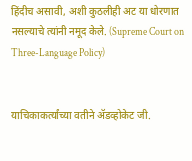हिंदीच असावी, अशी कुठलीही अट या धोरणात नसल्याचे त्यांनी नमूद केले. (Supreme Court on Three-Language Policy)


याचिकाकर्त्यांच्या वतीने ॲडव्होकेट जी.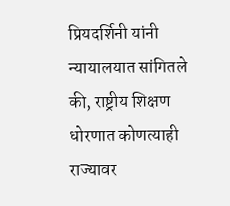प्रियदर्शिनी यांनी न्यायालयात सांगितले की, राष्ट्रीय शिक्षण धोरणात कोणत्याही राज्यावर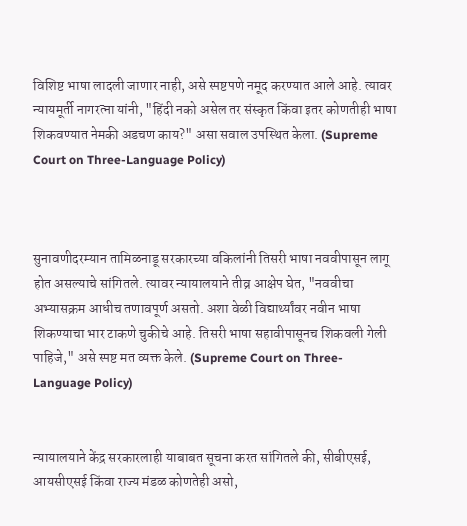विशिष्ट भाषा लादली जाणार नाही, असे स्पष्टपणे नमूद करण्यात आले आहे. त्यावर न्यायमूर्ती नागरत्ना यांनी, "हिंदी नको असेल तर संस्कृत किंवा इतर कोणतीही भाषा शिकवण्यात नेमकी अडचण काय?" असा सवाल उपस्थित केला. (Supreme Court on Three-Language Policy)



सुनावणीदरम्यान तामिळनाडू सरकारच्या वकिलांनी तिसरी भाषा नववीपासून लागू होत असल्याचे सांगितले. त्यावर न्यायालयाने तीव्र आक्षेप घेत, "नववीचा अभ्यासक्रम आधीच तणावपूर्ण असतो. अशा वेळी विद्यार्थ्यांवर नवीन भाषा शिकण्याचा भार टाकणे चुकीचे आहे. तिसरी भाषा सहावीपासूनच शिकवली गेली पाहिजे," असे स्पष्ट मत व्यक्त केले. (Supreme Court on Three-Language Policy)


न्यायालयाने केंद्र सरकारलाही याबाबत सूचना करत सांगितले की, सीबीएसई, आयसीएसई किंवा राज्य मंडळ कोणतेही असो,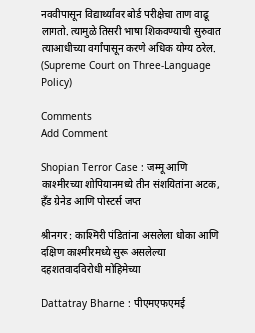नववीपासून विद्यार्थ्यांवर बोर्ड परीक्षेचा ताण वाढू लागतो. त्यामुळे तिसरी भाषा शिकवण्याची सुरुवात त्याआधीच्या वर्गांपासून करणे अधिक योग्य ठरेल. (Supreme Court on Three-Language Policy)

Comments
Add Comment

Shopian Terror Case : जम्मू आणि काश्मीरच्या शोपियानमध्ये तीन संशयितांना अटक, हँड ग्रेनेड आणि पोस्टर्स जप्त

श्रीनगर : काश्मिरी पंडितांना असलेला धोका आणि दक्षिण काश्मीरमध्ये सुरू असलेल्या दहशतवादविरोधी मोहिमेच्या

Dattatray Bharne : पीएमएफएमई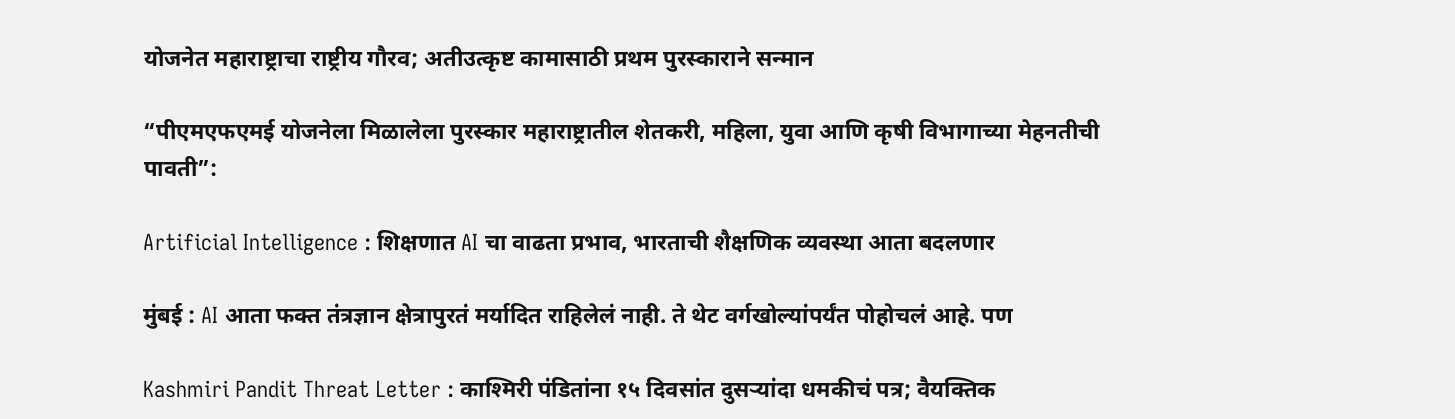योजनेत महाराष्ट्राचा राष्ट्रीय गौरव; अतीउत्कृष्ट कामासाठी प्रथम पुरस्काराने सन्मान

“पीएमएफएमई योजनेला मिळालेला पुरस्कार महाराष्ट्रातील शेतकरी, महिला, युवा आणि कृषी विभागाच्या मेहनतीची पावती”:

Artificial Intelligence : शिक्षणात AI चा वाढता प्रभाव, भारताची शैक्षणिक व्यवस्था आता बदलणार

मुंबई : AI आता फक्त तंत्रज्ञान क्षेत्रापुरतं मर्यादित राहिलेलं नाही. ते थेट वर्गखोल्यांपर्यंत पोहोचलं आहे. पण

Kashmiri Pandit Threat Letter : काश्मिरी पंडितांना १५ दिवसांत दुसऱ्यांदा धमकीचं पत्र; वैयक्तिक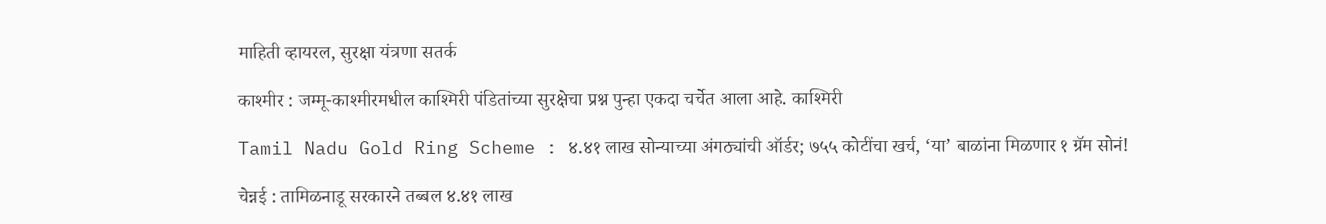माहिती व्हायरल, सुरक्षा यंत्रणा सतर्क

काश्मीर : जम्मू-काश्मीरमधील काश्मिरी पंडितांच्या सुरक्षेचा प्रश्न पुन्हा एकदा चर्चेत आला आहे. काश्मिरी

Tamil Nadu Gold Ring Scheme : ४.४१ लाख सोन्याच्या अंगठ्यांची ऑर्डर; ७५५ कोटींचा खर्च, ‘या’ बाळांना मिळणार १ ग्रॅम सोनं!

चेन्नई : तामिळनाडू सरकारने तब्बल ४.४१ लाख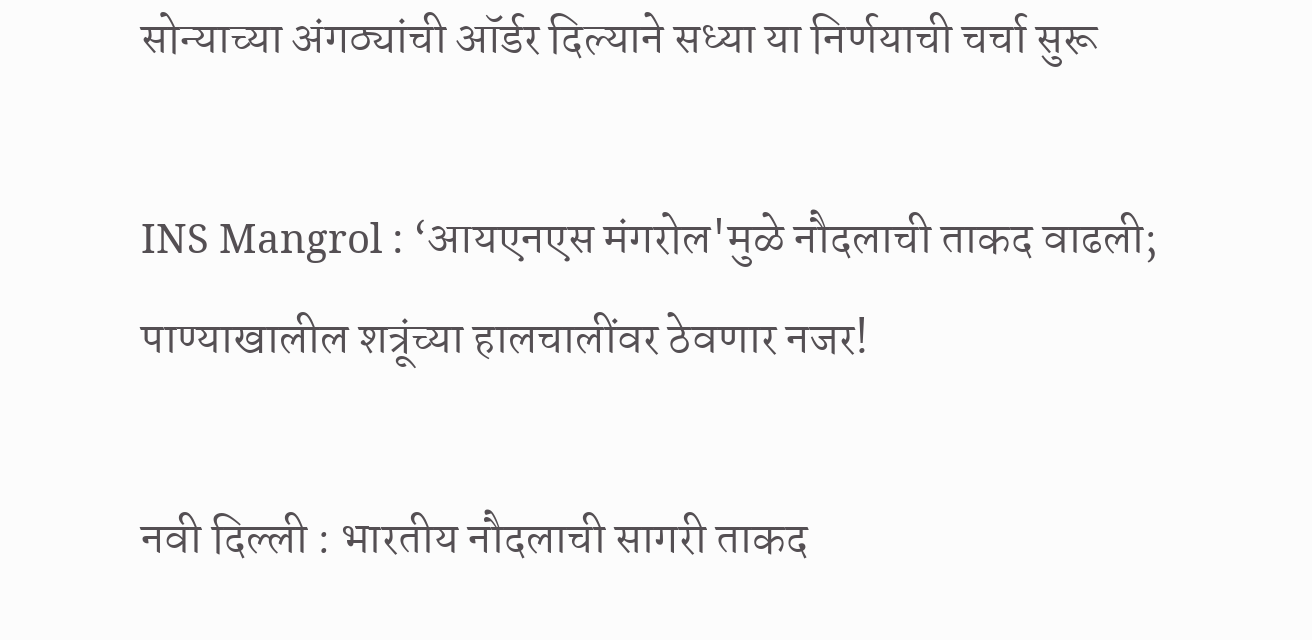सोन्याच्या अंगठ्यांची ऑर्डर दिल्याने सध्या या निर्णयाची चर्चा सुरू

INS Mangrol : ‘आयएनएस मंगरोल'मुळे नौदलाची ताकद वाढली; पाण्याखालील शत्रूंच्या हालचालींवर ठेवणार नजर!

नवी दिल्ली : भारतीय नौदलाची सागरी ताकद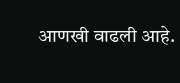आणखी वाढली आहे.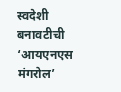स्वदेशी बनावटीची ‘आयएनएस मंगरोल’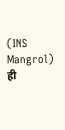(INS Mangrol) ही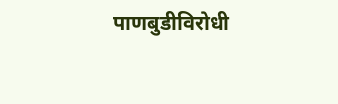पाणबुडीविरोधी